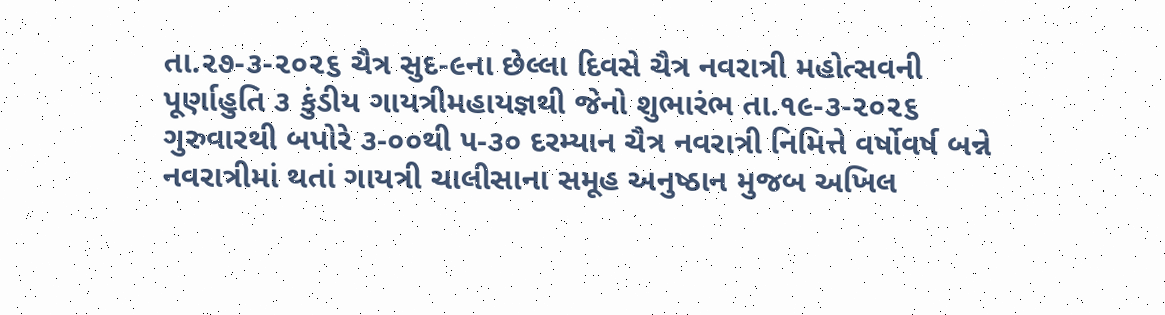તા.૨૭-૩-૨૦૨૬ ચૈત્ર સુદ-૯ના છેલ્લા દિવસે ચૈત્ર નવરાત્રી મહોત્સવની પૂર્ણાહુતિ ૩ કુંડીય ગાયત્રીમહાયજ્ઞથી જેનો શુભારંભ તા.૧૯-૩-૨૦૨૬ ગુરુવારથી બપોરે ૩-૦૦થી ૫-૩૦ દરમ્યાન ચૈત્ર નવરાત્રી નિમિત્તે વર્ષોવર્ષ બન્ને નવરાત્રીમાં થતાં ગાયત્રી ચાલીસાના સમૂહ અનુષ્ઠાન મુજબ અખિલ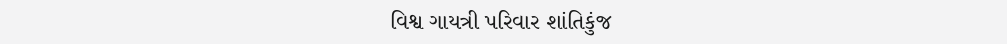વિશ્વ ગાયત્રી પરિવાર શાંતિકુંજ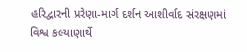હરિદ્વારની પ્રરેણા-માર્ગ દર્શન આશીર્વાદ સંરક્ષણમાં વિશ્વ કલ્યાણાર્થે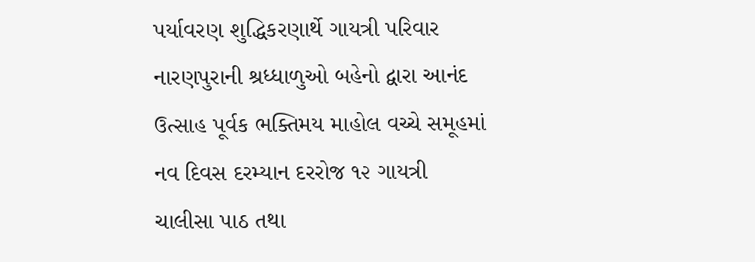પર્યાવરણ શુદ્ધિકરણાર્થે ગાયત્રી પરિવાર નારણપુરાની શ્રધ્ધાળુઓ બહેનો દ્વારા આનંદ ઉત્સાહ પૂર્વક ભક્તિમય માહોલ વચ્ચે સમૂહમાં નવ દિવસ દરમ્યાન દરરોજ ૧૨ ગાયત્રી ચાલીસા પાઠ તથા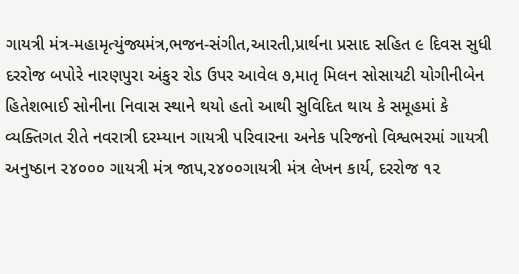ગાયત્રી મંત્ર-મહામૃત્યુંજ્યમંત્ર,ભજન-સંગીત,આરતી,પ્રાર્થના પ્રસાદ સહિત ૯ દિવસ સુધી દરરોજ બપોરે નારણપુરા અંકુર રોડ ઉપર આવેલ ૭,માતૃ મિલન સોસાયટી યોગીનીબેન હિતેશભાઈ સોનીના નિવાસ સ્થાને થયો હતો આથી સુવિદિત થાય કે સમૂહમાં કે વ્યક્તિગત રીતે નવરાત્રી દરમ્યાન ગાયત્રી પરિવારના અનેક પરિજનો વિશ્વભરમાં ગાયત્રી અનુષ્ઠાન ૨૪૦૦૦ ગાયત્રી મંત્ર જાપ,૨૪૦૦ગાયત્રી મંત્ર લેખન કાર્ય, દરરોજ ૧૨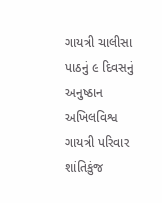ગાયત્રી ચાલીસા પાઠનું ૯ દિવસનું અનુષ્ઠાન અખિલવિશ્વ ગાયત્રી પરિવાર શાંતિકુંજ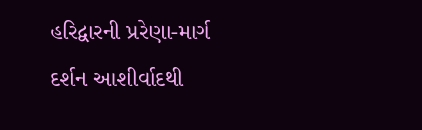હરિદ્વારની પ્રરેણા-માર્ગ દર્શન આશીર્વાદથી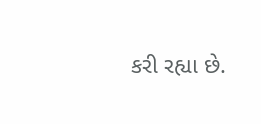કરી રહ્યા છે.